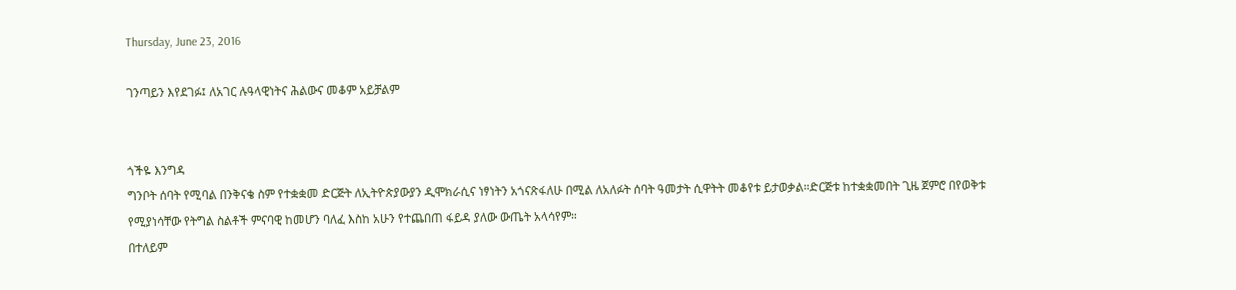Thursday, June 23, 2016

ገንጣይን እየደገፉ፤ ለአገር ሉዓላዊነትና ሕልውና መቆም አይቻልም


ጎችዬ እንግዳ
ግንቦት ሰባት የሚባል በንቅናቄ ስም የተቋቋመ ድርጅት ለኢትዮጵያውያን ዲሞክራሲና ነፃነትን አጎናጽፋለሁ በሚል ለአለፉት ሰባት ዓመታት ሲዋትት መቆየቱ ይታወቃል።ድርጅቱ ከተቋቋመበት ጊዜ ጀምሮ በየወቅቱ የሚያነሳቸው የትግል ስልቶች ምናባዊ ከመሆን ባለፈ እስከ አሁን የተጨበጠ ፋይዳ ያለው ውጤት አላሳየም።
በተለይም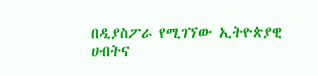በዲያስፖራ የሚገኘው ኢትዮጵያዊ ሀብትና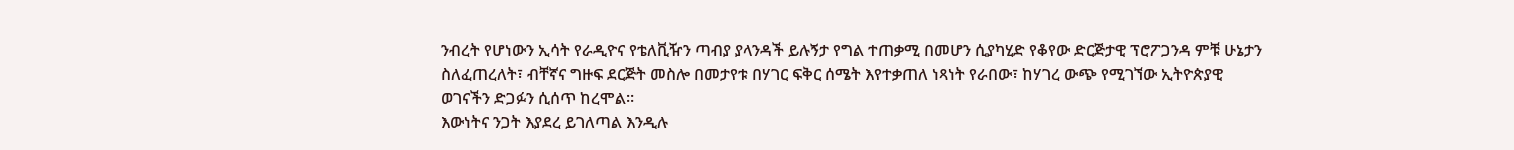ንብረት የሆነውን ኢሳት የራዲዮና የቴለቪዥን ጣብያ ያላንዳች ይሉኝታ የግል ተጠቃሚ በመሆን ሲያካሂድ የቆየው ድርጅታዊ ፕሮፖጋንዳ ምቹ ሁኔታን ስለፈጠረለት፣ ብቸኛና ግዙፍ ደርጅት መስሎ በመታየቱ በሃገር ፍቅር ሰሜት እየተቃጠለ ነጻነት የራበው፣ ከሃገረ ውጭ የሚገኘው ኢትዮጵያዊ ወገናችን ድጋፉን ሲሰጥ ከረሞል።
እውነትና ንጋት እያደረ ይገለጣል እንዲሉ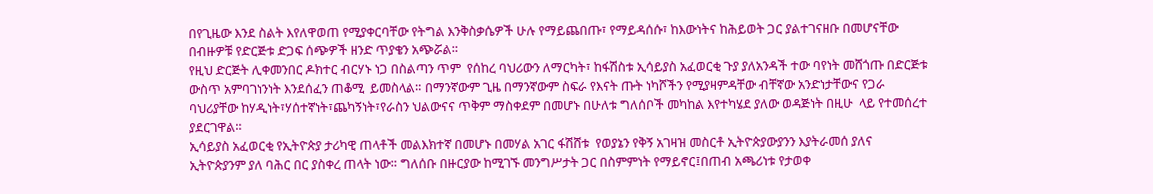በየጊዜው እንደ ስልት እየለዋወጠ የሚያቀርባቸው የትግል እንቅስቃሴዎች ሁሉ የማይጨበጡ፣ የማይዳሰሱ፣ ከእውነትና ከሕይወት ጋር ያልተገናዘቡ በመሆናቸው በብዙዎቹ የድርጅቱ ድጋፍ ሰጭዎች ዘንድ ጥያቄን አጭሯል።
የዚህ ድርጅት ሊቀመንበር ዶክተር ብርሃኑ ነጋ በስልጣን ጥም  የሰከረ ባህሪውን ለማርካት፣ ከፋሽስቱ ኢሳይያስ አፈወርቂ ጉያ ያለአንዳች ተው ባየነት መሸጎጡ በድርጅቱ ውስጥ አምባገነንነት እንደሰፈን ጠቆሚ  ይመስላል። በማንኛውም ጊዜ በማንኛውም ስፍራ የእናት ጡት ነካሾችን የሚያዛምዳቸው ብቸኛው አንድነታቸውና የጋራ ባህሪያቸው ከሃዲነት፣ሃሰተኛነት፣ጨካኝነት፣የራስን ህልውናና ጥቅም ማስቀደም በመሆኑ በሁለቱ ግለሰቦች መካከል እየተካሄደ ያለው ወዳጅነት በዚሁ  ላይ የተመሰረተ ያደርገዋል።
ኢሳይያስ አፈወርቂ የኢትዮጵያ ታሪካዊ ጠላቶች መልእክተኛ በመሆኑ በመሃል አገር ፋሽሸቱ  የወያኔን የቅኝ አገዛዝ መስርቶ ኢትዮጵያውያንን እያትራመሰ ያለና ኢትዮጵያንም ያለ ባሕር በር ያስቀረ ጠላት ነው። ግለሰቡ በዙርያው ከሚገኙ መንግሥታት ጋር በስምምነት የማይኖር፤በጠብ አጫሪነቱ የታወቀ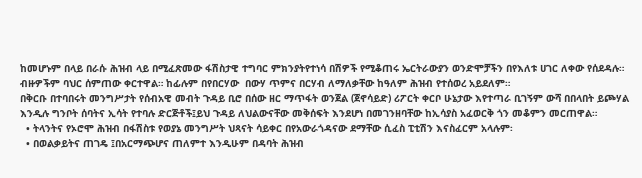ከመሆኑም በላይ በራሱ ሕዝብ ላይ በሚፈጽመው ፋሽስታዊ ተግባር ምክንያትየተነሳ በሽዎች የሚቆጠሩ ኤርትራውያን ወንድሞቻችን በየእለቱ ሀገር ለቀው የሰደዳሉ። ብዙዎችም ባህር ሰምጠው ቀርተዋል። ከፊሉም በየበርሃው  በውሃ ጥምና በርሃብ ለማለቃቸው ከዓለም ሕዝብ የተሰወረ አይደለም።
በቅርቡ በተባበሩት መንግሥታት የሰብአዊ መብት ጉዳይ ቢሮ በሰው ዘር ማጥፋት ወንጀል (ጀኖሳይድ) ሪፖርት ቀርቦ ሁኔታው እየተጣራ ቢገኝም ውሻ በበላበት ይጮሃል እንዲሉ ግንቦት ሰባትና ኢሳት የተባሉ ድርጅቶች፤ይህ ጉዳይ ለህልውናቸው መቅሰፍት እንደሆነ በመገንዘባቸው ከኢሳያስ አፈወርቅ ጎን መቆምን መርጠዋል።
  • ትላንትና የኦሮሞ ሕዝብ በፋሽስቱ የወያኔ መንግሥት ህጻናት ሳይቀር በየአውራጎዳናው ደማቸው ሲፈስ ፒቲሽን እናስፈርም አላሉም፡
  • በወልቃይትና ጠገዴ ፤በአርማጭሆና ጠለምተ እንዲሁም በዳባት ሕዝብ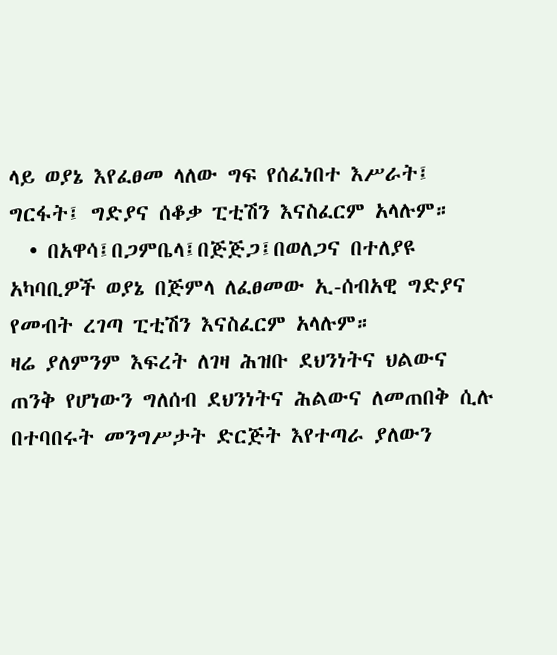ላይ ወያኔ እየፈፀመ ላለው ግፍ የሰፈነበተ እሥራት፤ ግርፋት፤ ግድያና ሰቆቃ ፒቲሽን እናስፈርም አላሉም።
  • በአዋሳ፤በጋምቤላ፤በጅጅጋ፤በወለጋና በተለያዩ አካባቢዎች ወያኔ በጅምላ ለፈፀመው ኢ-ሰብአዊ ግድያና የመብት ረገጣ ፒቲሽን እናስፈርም አላሉም።
ዛሬ ያለምንም እፍረት ለገዛ ሕዝቡ ደህንነትና ህልውና ጠንቅ የሆነውን ግለሰብ ደህንነትና ሕልውና ለመጠበቅ ሲሉ  በተባበሩት መንግሥታት ድርጅት እየተጣራ ያለውን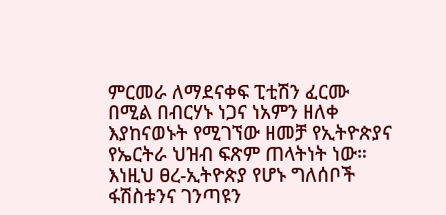ምርመራ ለማደናቀፍ ፒቲሽን ፈርሙ በሚል በብርሃኑ ነጋና ነአምን ዘለቀ እያከናወኑት የሚገኘው ዘመቻ የኢትዮጵያና የኤርትራ ህዝብ ፍጽም ጠላትነት ነው።
እነዚህ ፀረ-ኢትዮጵያ የሆኑ ግለሰቦች ፋሽስቱንና ገንጣዩን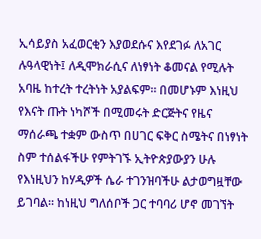ኢሳይያስ አፈወርቂን እያወደሱና እየደገፉ ለአገር ሉዓላዊነት፤ ለዲሞክራሲና ለነፃነት ቆመናል የሚሉት አባዜ ከተረት ተረትነት አያልፍም። በመሆኑም እነዚህ የእናት ጡት ነካሾች በሚመሩት ድርጅትና የዜና ማሰራጫ ተቋም ውስጥ በሀገር ፍቅር ስሜትና በነፃነት ስም ተሰልፋችሁ የምትገኙ ኢትዮጵያውያን ሁሉ የእነዚህን ከሃዲዎች ሴራ ተገንዝባችሁ ልታወግዟቸው ይገባል። ከነዚህ ግለሰቦች ጋር ተባባሪ ሆኖ መገኘት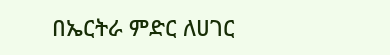በኤርትራ ምድር ለሀገር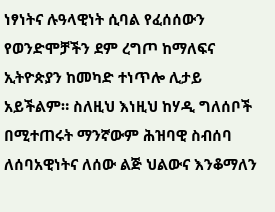ነፃነትና ሉዓላዊነት ሲባል የፈሰሰውን የወንድሞቻችን ደም ረግጦ ከማለፍና ኢትዮጵያን ከመካድ ተነጥሎ ሊታይ አይችልም። ስለዚህ እነዚህ ከሃዲ ግለሰቦች በሚተጠሩት ማንኛውም ሕዝባዊ ስብሰባ ለሰባአዊነትና ለሰው ልጅ ህልውና እንቆማለን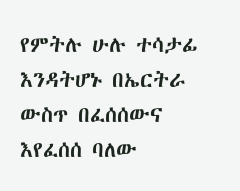የምትሉ ሁሉ ተሳታፊ እንዳትሆኑ በኤርትራ ውስጥ በፈሰሰውና እየፈሰሰ ባለው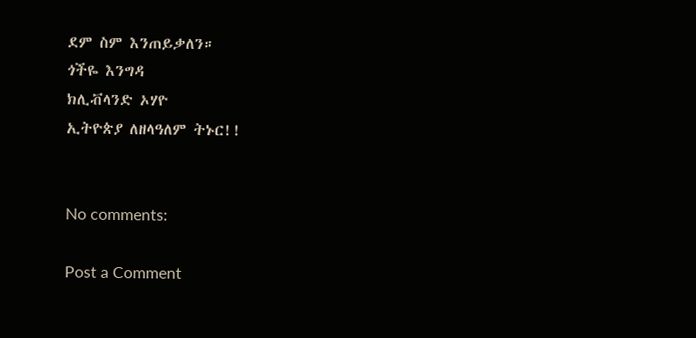ደም ስም እንጠይቃለን።
ጎችዬ እንግዳ
ክሊቭላንድ ኦሃዮ
ኢትዮጵያ ለዘላዓለም ትኑር!!


No comments:

Post a Comment